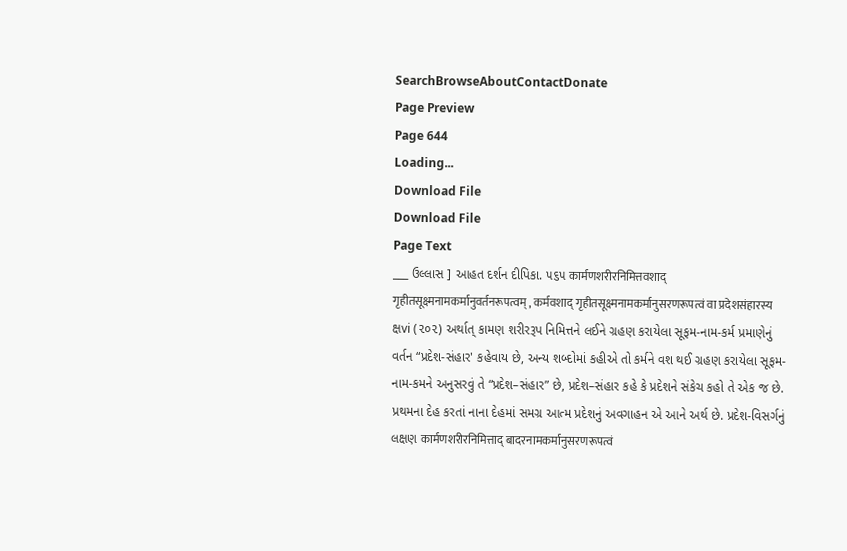SearchBrowseAboutContactDonate
Page Preview
Page 644
Loading...
Download File
Download File
Page Text
___ ઉલ્લાસ ] આહત દર્શન દીપિકા. ૫૬૫ कार्मणशरीरनिमित्तवशाद् गृहीतसूक्ष्मनामकर्मानुवर्तनरूपत्वम् , कर्मवशाद् गृहीतसूक्ष्मनामकर्मानुसरणरूपत्वं वा प्रदेशसंहारस्य ક્ષvi (૨૦૨) અર્થાત્ કામણ શરીરરૂપ નિમિત્તને લઈને ગ્રહણ કરાયેલા સૂફમ-નામ-કર્મ પ્રમાણેનું વર્તન “પ્રદેશ-સંહાર' કહેવાય છે, અન્ય શબ્દોમાં કહીએ તો કર્મને વશ થઈ ગ્રહણ કરાયેલા સૂફમ-નામ-કમને અનુસરવું તે “પ્રદેશ–સંહાર” છે, પ્રદેશ–સંહાર કહે કે પ્રદેશને સંકેચ કહો તે એક જ છે. પ્રથમના દેહ કરતાં નાના દેહમાં સમગ્ર આત્મ પ્રદેશનું અવગાહન એ આને અર્થ છે. પ્રદેશ-વિસર્ગનું લક્ષણ कार्मणशरीरनिमित्ताद् बादरनामकर्मानुसरणरूपत्वं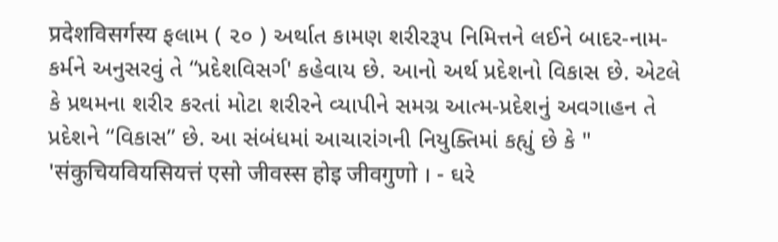प्रदेशविसर्गस्य ફલામ ( ૨૦ ) અર્થાત કામણ શરીરરૂપ નિમિત્તને લઈને બાદર-નામ-કર્મને અનુસરવું તે “પ્રદેશવિસર્ગ' કહેવાય છે. આનો અર્થ પ્રદેશનો વિકાસ છે. એટલે કે પ્રથમના શરીર કરતાં મોટા શરીરને વ્યાપીને સમગ્ર આત્મ-પ્રદેશનું અવગાહન તે પ્રદેશને “વિકાસ” છે. આ સંબંધમાં આચારાંગની નિયુક્તિમાં કહ્યું છે કે " 'संकुचियवियसियत्तं एसो जीवस्स होइ जीवगुणो । - ઘરે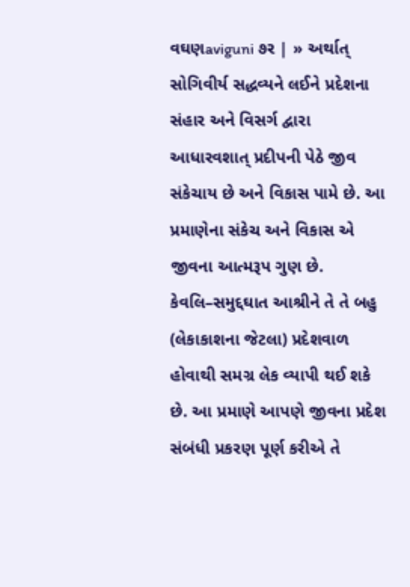વઘણaviguni ૭ર | » અર્થાત્ સોગિવીર્ય સદ્ધવ્યને લઈને પ્રદેશના સંહાર અને વિસર્ગ દ્વારા આધારવશાત્ પ્રદીપની પેઠે જીવ સંકેચાય છે અને વિકાસ પામે છે. આ પ્રમાણેના સંકેચ અને વિકાસ એ જીવના આત્મરૂપ ગુણ છે. કેવલિ–સમુદ્દઘાત આશ્રીને તે તે બહુ (લેકાકાશના જેટલા) પ્રદેશવાળ હોવાથી સમગ્ર લેક વ્યાપી થઈ શકે છે. આ પ્રમાણે આપણે જીવના પ્રદેશ સંબંધી પ્રકરણ પૂર્ણ કરીએ તે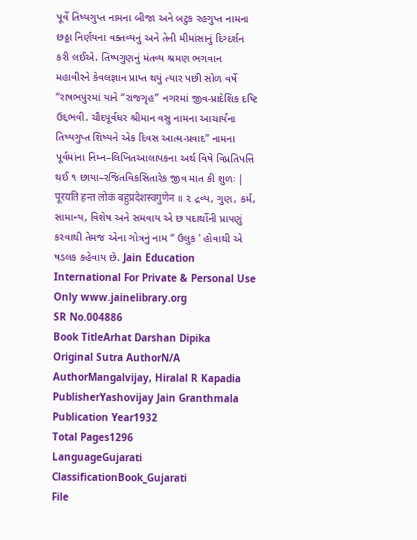પૂર્વે તિષ્યગુપ્ત નામના બીજા અને બટુક રહગુપ્ત નામના છઠ્ઠા નિર્ણયના વક્તવ્યનું અને તેની મીમાંસાનું દિગ્દર્શન કરી લઈએ. તિષ્પગુણનું મંતવ્ય શ્રમણ ભગવાન મહાવીરને કેવલજ્ઞાન પ્રાપ્ત થયું ત્યાર પછી સોળ વર્ષે “રાષભપુરમાં યાને “રાજગૃહ” નગરમાં જીવ-પ્રાદેશિક દષ્ટિ ઉદ્દભવી. ચૌદપૂર્વધર શ્રીમાન વસુ નામના આચાર્યના તિષ્યગુપ્ત શિષ્યને એક દિવસ આત્મ-પ્રવાદ” નામના પૂર્વમાંના નિમ્ન–લિખિતઆલાપકના અર્થ વિષે વિપ્રતિપત્તિ થઈ ૧ છાયા–રજિતવિકસિતારેક જીવ માત કી શુળઃ | पूरयति हन्त लोकं बहुप्रदेशस्वगुणेन ॥ ૨ દ્રવ્ય, ગુણ, કર્મ, સામાન્ય, વિશેષ અને સમવાય એ છ પદાર્થોની પ્રા૫ણું કરવાથી તેમજ એના ગોત્રનું નામ “ ઉલુક ' હોવાથી એ ષડલક કહેવાય છે. Jain Education International For Private & Personal Use Only www.jainelibrary.org
SR No.004886
Book TitleArhat Darshan Dipika
Original Sutra AuthorN/A
AuthorMangalvijay, Hiralal R Kapadia
PublisherYashovijay Jain Granthmala
Publication Year1932
Total Pages1296
LanguageGujarati
ClassificationBook_Gujarati
File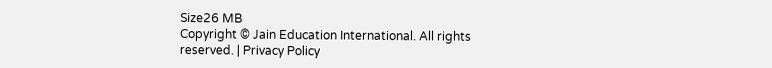Size26 MB
Copyright © Jain Education International. All rights reserved. | Privacy Policy